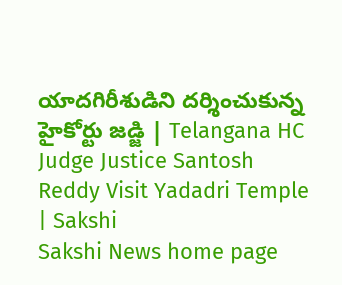యాదగిరీశుడిని దర్శించుకున్న హైకోర్టు జడ్జి | Telangana HC Judge Justice Santosh Reddy Visit Yadadri Temple | Sakshi
Sakshi News home page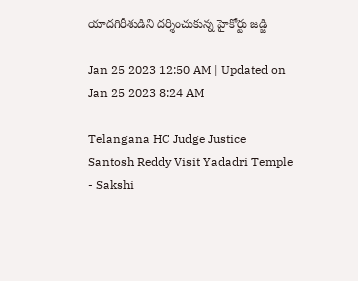యాదగిరీశుడిని దర్శించుకున్న హైకోర్టు జడ్జి

Jan 25 2023 12:50 AM | Updated on Jan 25 2023 8:24 AM

Telangana HC Judge Justice Santosh Reddy Visit Yadadri Temple - Sakshi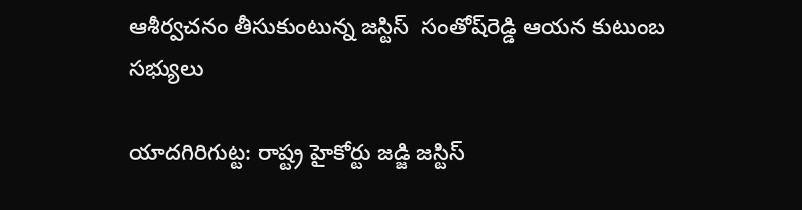ఆశీర్వచనం తీసుకుంటున్న జస్టిస్‌  సంతోష్‌రెడ్డి ఆయన కుటుంబ సభ్యులు

యాదగిరిగుట్ట: రాష్ట్ర హైకోర్టు జడ్జి జస్టిస్‌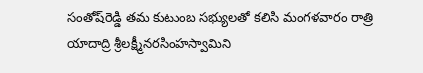సంతోష్‌రెడ్డి తమ కుటుంబ సభ్యులతో కలిసి మంగళవారం రాత్రి యాదాద్రి శ్రీలక్ష్మీనరసింహస్వామిని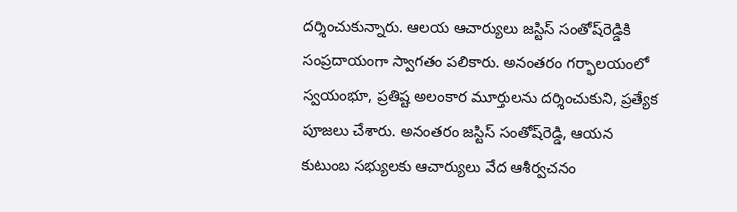దర్శించుకున్నారు. ఆలయ ఆచార్యులు జస్టిస్‌ సంతోష్‌రెడ్డికి సంప్రదాయంగా స్వాగతం పలికారు. అనంతరం గర్భాలయంలో స్వయంభూ, ప్రతిష్ట అలంకార మూర్తులను దర్శించుకుని, ప్రత్యేక పూజలు చేశారు. అనంతరం జస్టిస్‌ సంతోష్‌రెడ్డి, ఆయన కుటుంబ సభ్యులకు ఆచార్యులు వేద ఆశీర్వచనం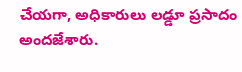చేయగా, అధికారులు లడ్డూ ప్రసాదం అందజేశారు.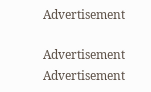Advertisement

Advertisement
Advertisement